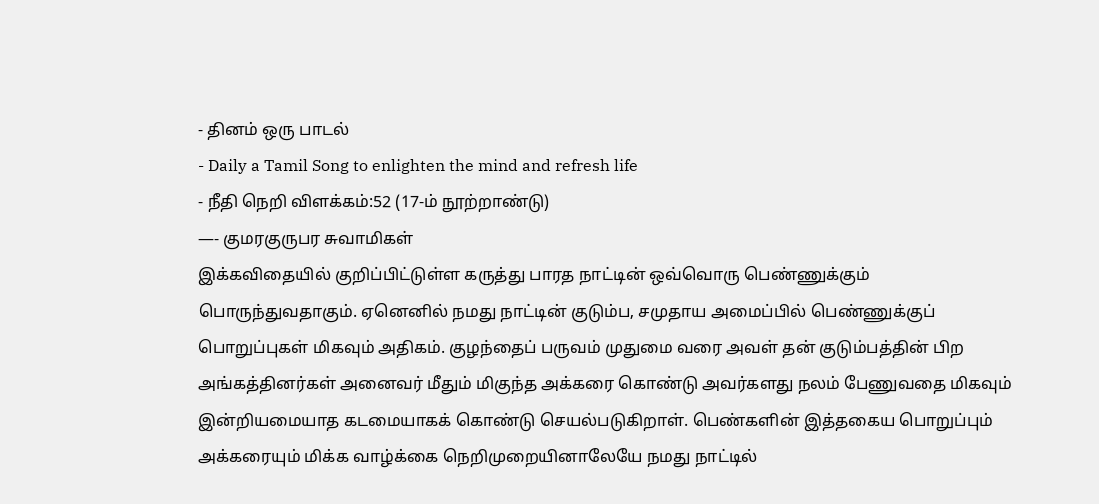- தினம் ஒரு பாடல்
- Daily a Tamil Song to enlighten the mind and refresh life
- நீதி நெறி விளக்கம்:52 (17-ம் நூற்றாண்டு)
—- குமரகுருபர சுவாமிகள்
இக்கவிதையில் குறிப்பிட்டுள்ள கருத்து பாரத நாட்டின் ஒவ்வொரு பெண்ணுக்கும் பொருந்துவதாகும். ஏனெனில் நமது நாட்டின் குடும்ப, சமுதாய அமைப்பில் பெண்ணுக்குப் பொறுப்புகள் மிகவும் அதிகம். குழந்தைப் பருவம் முதுமை வரை அவள் தன் குடும்பத்தின் பிற அங்கத்தினர்கள் அனைவர் மீதும் மிகுந்த அக்கரை கொண்டு அவர்களது நலம் பேணுவதை மிகவும் இன்றியமையாத கடமையாகக் கொண்டு செயல்படுகிறாள். பெண்களின் இத்தகைய பொறுப்பும் அக்கரையும் மிக்க வாழ்க்கை நெறிமுறையினாலேயே நமது நாட்டில்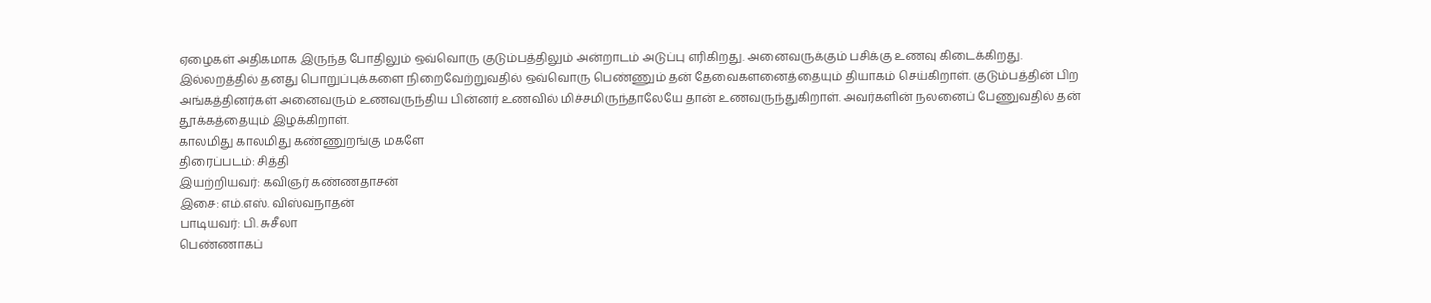ஏழைகள் அதிகமாக இருந்த போதிலும் ஒவ்வொரு குடும்பத்திலும் அன்றாடம் அடுப்பு எரிகிறது. அனைவருக்கும் பசிக்கு உணவு கிடைக்கிறது.
இல்லறத்தில் தனது பொறுப்புக்களை நிறைவேற்றுவதில் ஒவ்வொரு பெண்ணும் தன் தேவைகளனைத்தையும் தியாகம் செய்கிறாள். குடும்பத்தின் பிற அங்கத்தினர்கள் அனைவரும் உணவருந்திய பின்னர் உணவில் மிச்சமிருந்தாலேயே தான் உணவருந்துகிறாள். அவர்களின் நலனைப் பேணுவதில் தன் தூக்கத்தையும் இழக்கிறாள்.
காலமிது காலமிது கண்ணுறங்கு மகளே
திரைப்படம்: சித்தி
இயற்றியவர்: கவிஞர் கண்ணதாசன்
இசை: எம்.எஸ். விஸ்வநாதன்
பாடியவர்: பி. சுசீலா
பெண்ணாகப்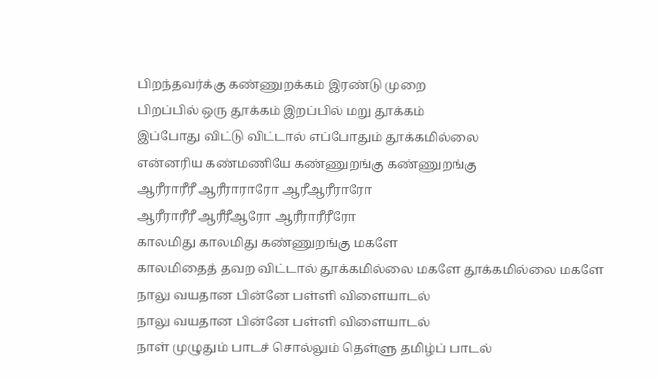பிறந்தவர்க்கு கண்ணுறக்கம் இரண்டு முறை
பிறப்பில் ஒரு தூக்கம் இறப்பில் மறு தூக்கம்
இப்போது விட்டு விட்டால் எப்போதும் தூக்கமில்லை
என்னரிய கண்மணியே கண்ணுறங்கு கண்ணுறங்கு
ஆரீராரீரீ ஆரீராராரோ ஆரீஆரீராரோ
ஆரீராரீரீ ஆரீரீஆரோ ஆரீராரீரீரோ
காலமிது காலமிது கண்ணுறங்கு மகளே
காலமிதைத் தவற விட்டால் தூக்கமில்லை மகளே தூக்கமில்லை மகளே
நாலு வயதான பின்னே பள்ளி விளையாடல்
நாலு வயதான பின்னே பள்ளி விளையாடல்
நாள் முழுதும் பாடச் சொல்லும் தெள்ளு தமிழ்ப் பாடல்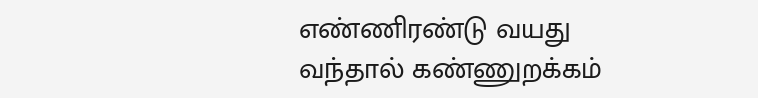எண்ணிரண்டு வயது வந்தால் கண்ணுறக்கம்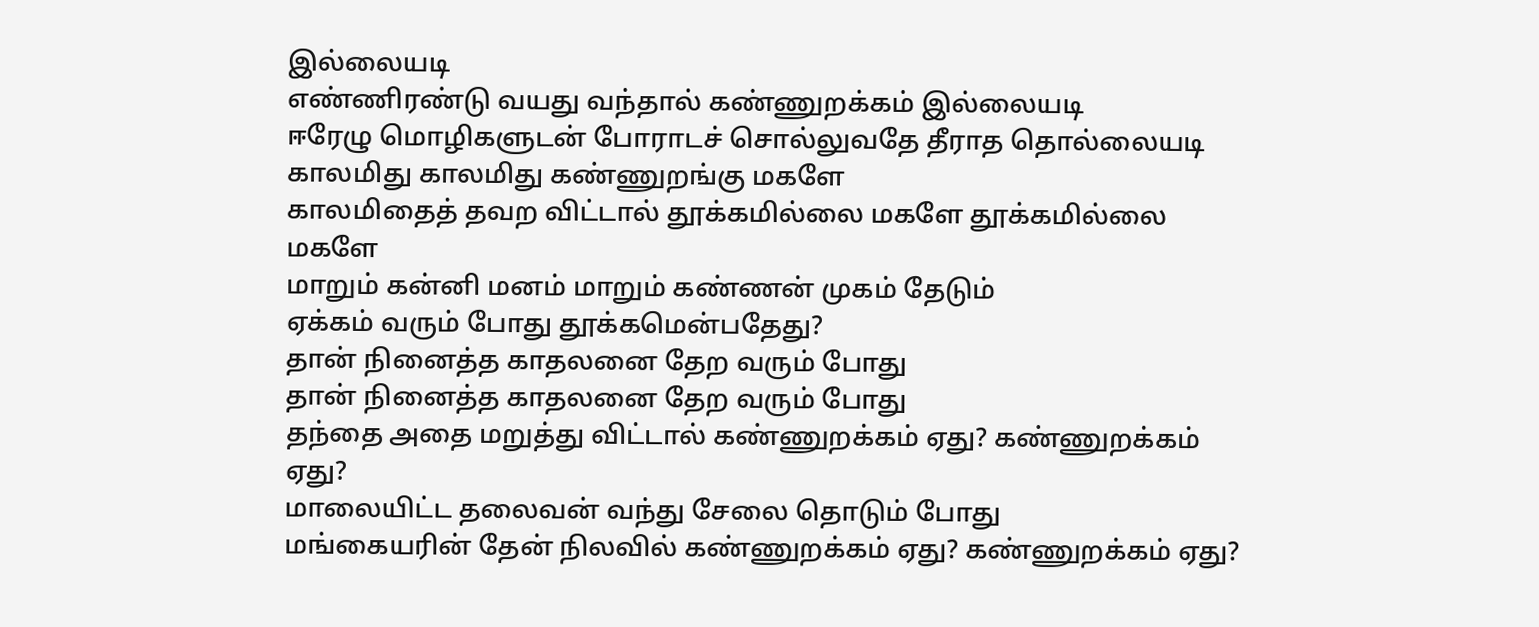இல்லையடி
எண்ணிரண்டு வயது வந்தால் கண்ணுறக்கம் இல்லையடி
ஈரேழு மொழிகளுடன் போராடச் சொல்லுவதே தீராத தொல்லையடி
காலமிது காலமிது கண்ணுறங்கு மகளே
காலமிதைத் தவற விட்டால் தூக்கமில்லை மகளே தூக்கமில்லை மகளே
மாறும் கன்னி மனம் மாறும் கண்ணன் முகம் தேடும்
ஏக்கம் வரும் போது தூக்கமென்பதேது?
தான் நினைத்த காதலனை தேற வரும் போது
தான் நினைத்த காதலனை தேற வரும் போது
தந்தை அதை மறுத்து விட்டால் கண்ணுறக்கம் ஏது? கண்ணுறக்கம் ஏது?
மாலையிட்ட தலைவன் வந்து சேலை தொடும் போது
மங்கையரின் தேன் நிலவில் கண்ணுறக்கம் ஏது? கண்ணுறக்கம் ஏது?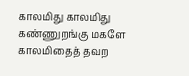காலமிது காலமிது கண்ணுறங்கு மகளே
காலமிதைத் தவற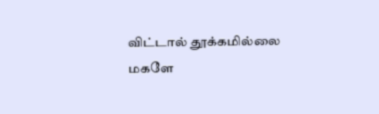விட்டால் தூக்கமில்லை மகளே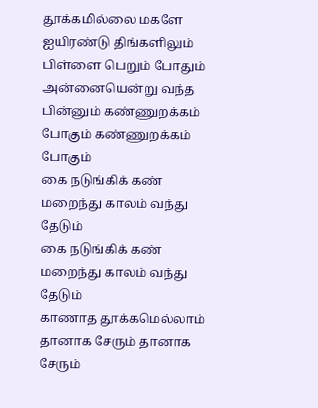தூக்கமில்லை மகளே
ஐயிரண்டு திங்களிலும் பிள்ளை பெறும் போதும்
அன்னையென்று வந்த பின்னும் கண்ணுறக்கம் போகும் கண்ணுறக்கம் போகும்
கை நடுங்கிக் கண் மறைந்து காலம் வந்து தேடும்
கை நடுங்கிக் கண் மறைந்து காலம் வந்து தேடும்
காணாத தூக்கமெல்லாம் தானாக சேரும் தானாக சேரும்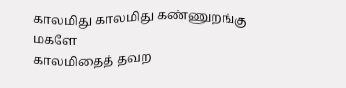காலமிது காலமிது கண்ணுறங்கு மகளே
காலமிதைத் தவற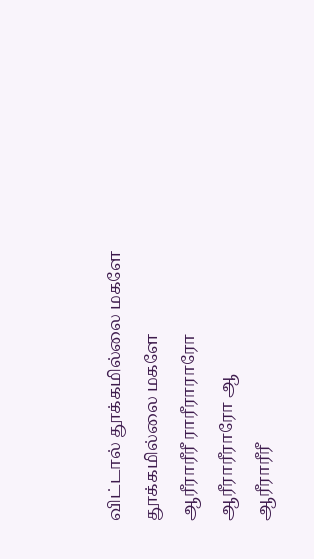விட்டால் தூக்கமில்லை மகளே தூக்கமில்லை மகளே
ஆரீராரீரீ ராரீராராரோ ஆரீராரீராரோ ஆ
ஆரீராரீரீ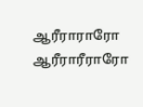ஆரீராராரோ ஆரீராரீராரோ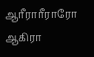ஆரீராரீராரோ
ஆகிரா